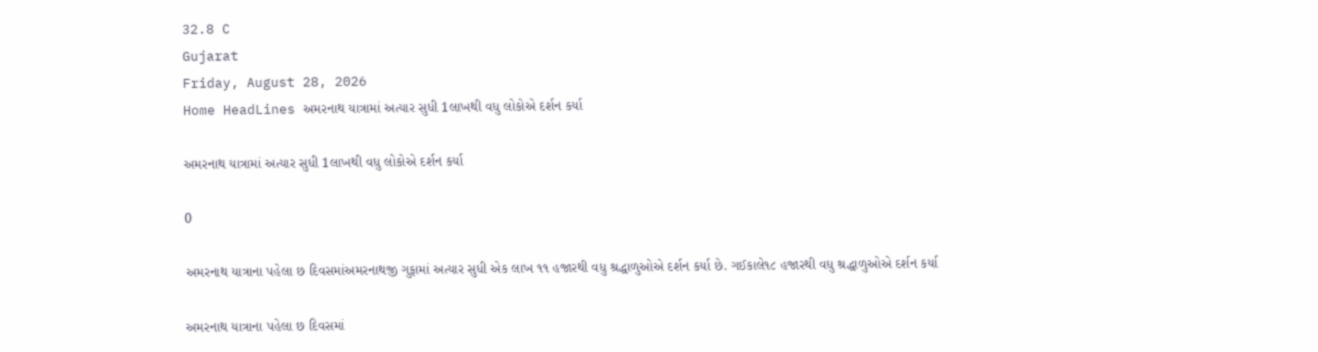32.8 C
Gujarat
Friday, August 28, 2026
Home HeadLines અમરનાથ યાત્રામાં અત્યાર સુધી 1લાખથી વધુ લોકોએ દર્શન કર્યા

અમરનાથ યાત્રામાં અત્યાર સુધી 1લાખથી વધુ લોકોએ દર્શન કર્યા

0

અમરનાથ યાત્રાના પહેલા છ દિવસમાંઅમરનાથજી ગુફામાં અત્યાર સુધી એક લાખ ૧૧ હજારથી વધુ શ્રદ્ધાળુઓએ દર્શન કર્યા છે. ગઈકાલે૧૮ હજારથી વધુ શ્રદ્ધાળુઓએ દર્શન કર્યા

અમરનાથ યાત્રાના પહેલા છ દિવસમાં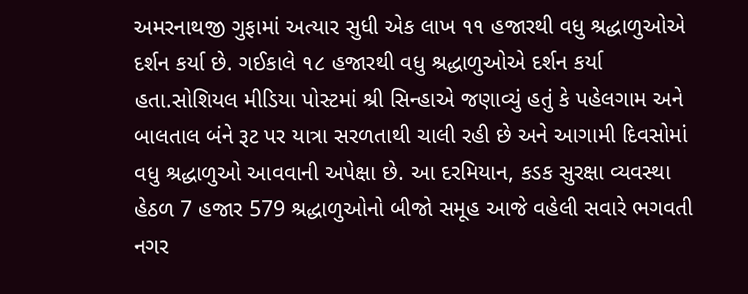અમરનાથજી ગુફામાં અત્યાર સુધી એક લાખ ૧૧ હજારથી વધુ શ્રદ્ધાળુઓએ દર્શન કર્યા છે. ગઈકાલે ૧૮ હજારથી વધુ શ્રદ્ધાળુઓએ દર્શન કર્યા હતા.સોશિયલ મીડિયા પોસ્ટમાં શ્રી સિન્હાએ જણાવ્યું હતું કે પહેલગામ અને બાલતાલ બંને રૂટ પર યાત્રા સરળતાથી ચાલી રહી છે અને આગામી દિવસોમાં વધુ શ્રદ્ધાળુઓ આવવાની અપેક્ષા છે. આ દરમિયાન, કડક સુરક્ષા વ્યવસ્થા હેઠળ 7 હજાર 579 શ્રદ્ધાળુઓનો બીજો સમૂહ આજે વહેલી સવારે ભગવતી નગર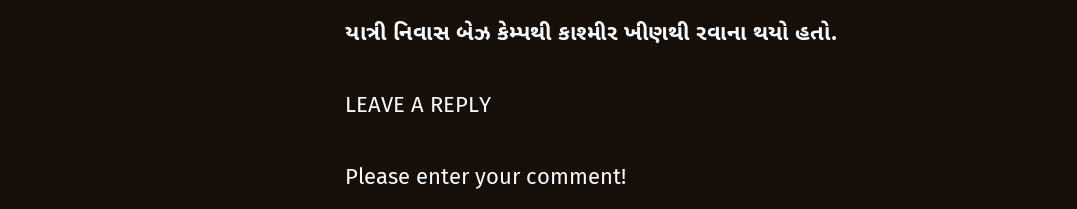યાત્રી નિવાસ બેઝ કેમ્પથી કાશ્મીર ખીણથી રવાના થયો હતો.

LEAVE A REPLY

Please enter your comment!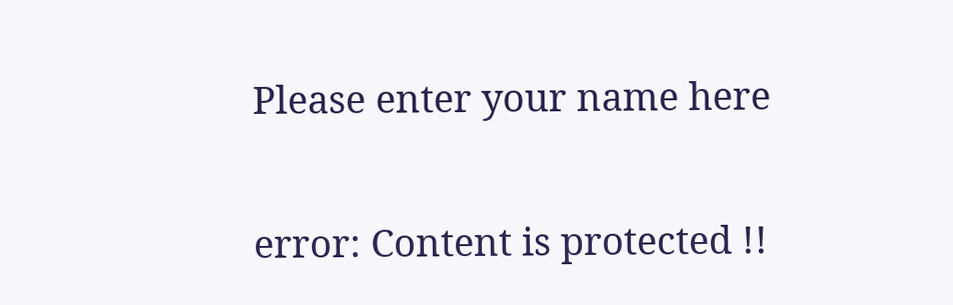Please enter your name here

error: Content is protected !!